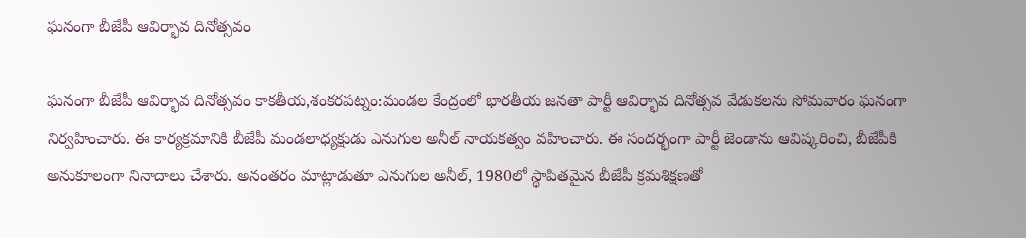ఘనంగా బీజేపీ ఆవిర్భావ దినోత్సవం

ఘనంగా బీజేపీ ఆవిర్భావ దినోత్సవం కాకతీయ,శంకరపట్నం:మండల కేంద్రంలో భారతీయ జనతా పార్టీ ఆవిర్భావ దినోత్సవ వేడుకలను సోమవారం ఘనంగా నిర్వహించారు. ఈ కార్యక్రమానికి బీజేపీ మండలాధ్యక్షుడు ఎనుగుల అనీల్ నాయకత్వం వహించారు. ఈ సందర్భంగా పార్టీ జెండాను ఆవిష్కరించి, బీజేపీకి అనుకూలంగా నినాదాలు చేశారు. అనంతరం మాట్లాడుతూ ఎనుగుల అనీల్, 1980లో స్థాపితమైన బీజేపీ క్రమశిక్షణతో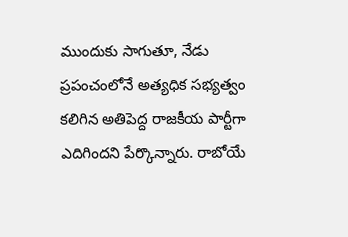ముందుకు సాగుతూ, నేడు ప్రపంచంలోనే అత్యధిక సభ్యత్వం కలిగిన అతిపెద్ద రాజకీయ పార్టీగా ఎదిగిందని పేర్కొన్నారు. రాబోయే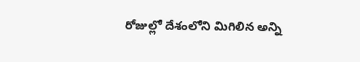రోజుల్లో దేశంలోని మిగిలిన అన్ని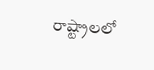రాష్ట్రాలలో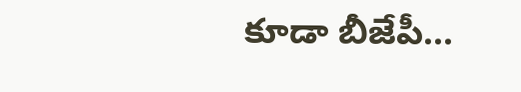కూడా బీజేపీ...